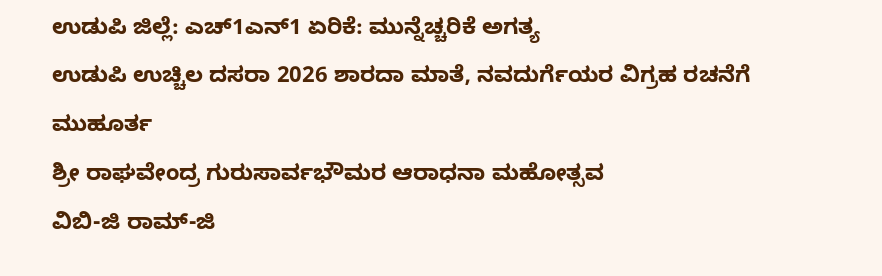ಉಡುಪಿ ಜಿಲ್ಲೆ: ಎಚ್1ಎನ್1 ಏರಿಕೆ: ಮುನ್ನೆಚ್ಚರಿಕೆ ಅಗತ್ಯ
ಉಡುಪಿ ಉಚ್ಚಿಲ ದಸರಾ 2026 ಶಾರದಾ ಮಾತೆ, ನವದುರ್ಗೆಯರ ವಿಗ್ರಹ ರಚನೆಗೆ ಮುಹೂರ್ತ
ಶ್ರೀ ರಾಘವೇಂದ್ರ ಗುರುಸಾರ್ವಭೌಮರ ಆರಾಧನಾ ಮಹೋತ್ಸವ
ವಿಬಿ-ಜಿ ರಾಮ್-ಜಿ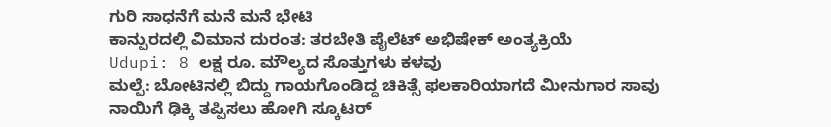ಗುರಿ ಸಾಧನೆಗೆ ಮನೆ ಮನೆ ಭೇಟಿ
ಕಾನ್ಪುರದಲ್ಲಿ ವಿಮಾನ ದುರಂತ: ತರಬೇತಿ ಪೈಲೆಟ್ ಅಭಿಷೇಕ್ ಅಂತ್ಯಕ್ರಿಯೆ
Udupi: 8 ಲಕ್ಷ ರೂ. ಮೌಲ್ಯದ ಸೊತ್ತುಗಳು ಕಳವು
ಮಲ್ಪೆ: ಬೋಟಿನಲ್ಲಿ ಬಿದ್ದು ಗಾಯಗೊಂಡಿದ್ದ ಚಿಕಿತ್ಸೆ ಫಲಕಾರಿಯಾಗದೆ ಮೀನುಗಾರ ಸಾವು
ನಾಯಿಗೆ ಢಿಕ್ಕಿ ತಪ್ಪಿಸಲು ಹೋಗಿ ಸ್ಕೂಟರ್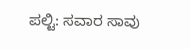ಪಲ್ಟಿ: ಸವಾರ ಸಾವು